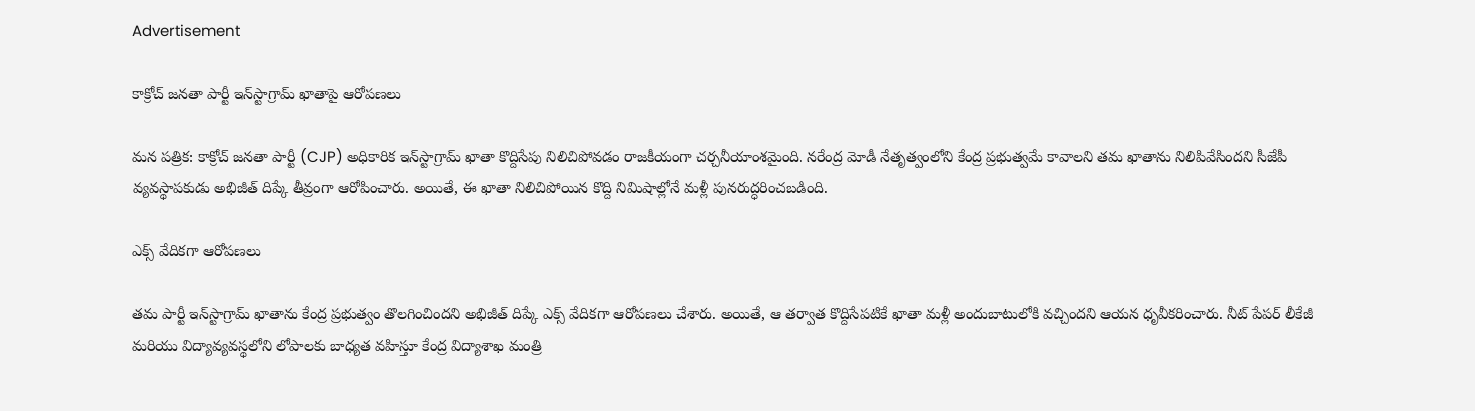Advertisement

కాక్రోచ్ జనతా పార్టీ ఇన్‌స్టాగ్రామ్ ఖాతాపై ఆరోపణలు

మన పత్రిక: కాక్రోచ్ జనతా పార్టీ (CJP) అధికారిక ఇన్‌స్టాగ్రామ్ ఖాతా కొద్దిసేపు నిలిచిపోవడం రాజకీయంగా చర్చనీయాంశమైంది. నరేంద్ర మోడీ నేతృత్వంలోని కేంద్ర ప్రభుత్వమే కావాలని తమ ఖాతాను నిలిపివేసిందని సీజేపీ వ్యవస్థాపకుడు అభిజీత్ దిప్కే తీవ్రంగా ఆరోపించారు. అయితే, ఈ ఖాతా నిలిచిపోయిన కొద్ది నిమిషాల్లోనే మళ్లీ పునరుద్ధరించబడింది.

ఎక్స్ వేదికగా ఆరోపణలు

తమ పార్టీ ఇన్‌స్టాగ్రామ్ ఖాతాను కేంద్ర ప్రభుత్వం తొలగించిందని అభిజీత్ దిప్కే ఎక్స్ వేదికగా ఆరోపణలు చేశారు. అయితే, ఆ తర్వాత కొద్దిసేపటికే ఖాతా మళ్లీ అందుబాటులోకి వచ్చిందని ఆయన ధృవీకరించారు. నీట్ పేపర్ లీకేజీ మరియు విద్యావ్యవస్థలోని లోపాలకు బాధ్యత వహిస్తూ కేంద్ర విద్యాశాఖ మంత్రి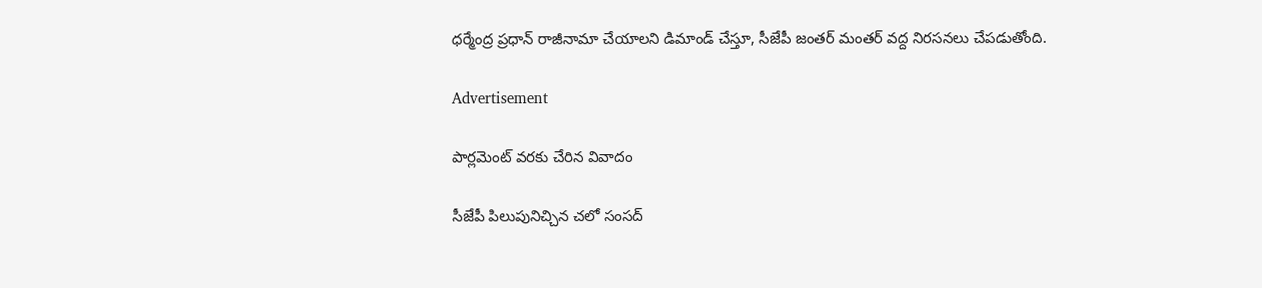ధర్మేంద్ర ప్రధాన్ రాజీనామా చేయాలని డిమాండ్ చేస్తూ, సీజేపీ జంతర్ మంతర్ వద్ద నిరసనలు చేపడుతోంది.

Advertisement

పార్లమెంట్ వరకు చేరిన వివాదం

సీజేపీ పిలుపునిచ్చిన చలో సంసద్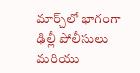మార్చ్‌లో భాగంగా ఢిల్లీ పోలీసులు మరియు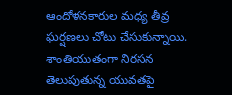ఆందోళనకారుల మధ్య తీవ్ర ఘర్షణలు చోటు చేసుకున్నాయి. శాంతియుతంగా నిరసన తెలుపుతున్న యువతపై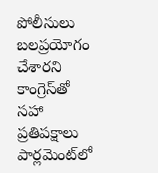పోలీసులు బలప్రయోగం చేశారని కాంగ్రెస్‌తో సహా ప్రతిపక్షాలు పార్లమెంట్‌లో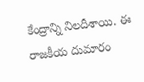కేంద్రాన్ని నిలదీశాయి. ఈ రాజకీయ దుమారం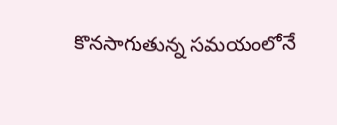కొనసాగుతున్న సమయంలోనే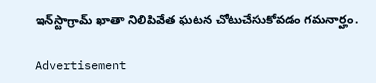ఇన్‌స్టాగ్రామ్ ఖాతా నిలిపివేత ఘటన చోటుచేసుకోవడం గమనార్హం.

Advertisement